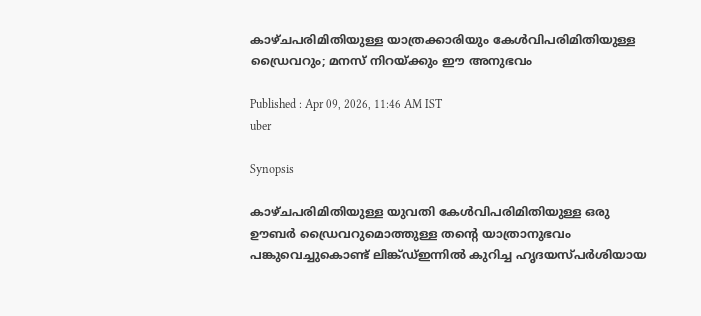കാഴ്ചപരിമിതിയുള്ള യാത്രക്കാരിയും കേൾവിപരിമിതിയുള്ള ഡ്രൈവറും; മനസ് നിറയ്ക്കും ഈ അനുഭവം

Published : Apr 09, 2026, 11:46 AM IST
uber

Synopsis

കാഴ്ചപരിമിതിയുള്ള യുവതി കേൾവിപരിമിതിയുള്ള ഒരു ഊബർ ഡ്രൈവറുമൊത്തുള്ള തൻ്റെ യാത്രാനുഭവം പങ്കുവെച്ചുകൊണ്ട് ലിങ്ക്ഡ്ഇന്നില്‍ കുറിച്ച ഹൃദയസ്പര്‍ശിയായ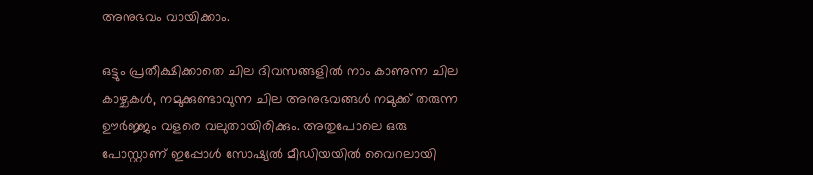അനുഭവം വായിക്കാം.

ഒട്ടും പ്രതീക്ഷിക്കാതെ ചില ദിവസങ്ങളിൽ നാം കാണുന്ന ചില കാഴ്ചകൾ, നമുക്കുണ്ടാവുന്ന ചില അനുഭവങ്ങൾ നമുക്ക് തരുന്ന ഊർജ്ജം വളരെ വലുതായിരിക്കും. അതുപോലെ ഒരു പോസ്റ്റാണ് ഇപ്പോൾ സോഷ്യൽ മീഡിയയിൽ വൈറലായി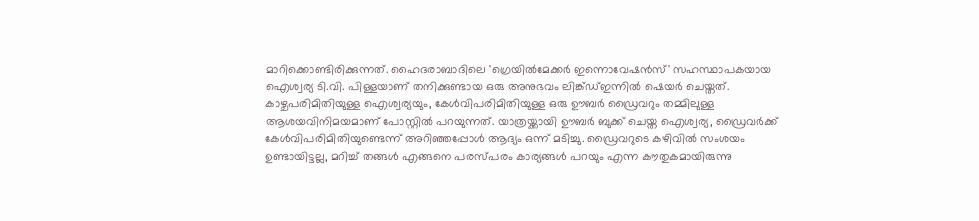മാറിക്കൊണ്ടിരിക്കുന്നത്. ഹൈദരാബാദിലെ 'ഗ്രെയിൽമേക്കർ ഇന്നൊവേഷൻസ്' സഹസ്ഥാപകയായ ഐശ്വര്യ ടി.വി. പിള്ളയാണ് തനിക്കുണ്ടായ ഒരു അനുഭവം ലിങ്ക്ഡ്ഇന്നിൽ ഷെയർ ചെയ്തത്. കാഴ്ചപരിമിതിയുള്ള ഐശ്വര്യയും, കേൾവിപരിമിതിയുള്ള ഒരു ഊബർ ഡ്രൈവറും തമ്മിലുള്ള ആശയവിനിമയമാണ് പോസ്റ്റിൽ പറയുന്നത്. യാത്രയ്ക്കായി ഊബർ ബുക്ക് ചെയ്ത ഐശ്വര്യ, ഡ്രൈവർക്ക് കേൾവിപരിമിതിയുണ്ടെന്ന് അറിഞ്ഞപ്പോൾ ആദ്യം ഒന്ന് മടിച്ചു. ഡ്രൈവറുടെ കഴിവിൽ സംശയം ഉണ്ടായിട്ടല്ല, മറിച്ച് തങ്ങൾ എങ്ങനെ പരസ്പരം കാര്യങ്ങൾ പറയും എന്ന കൗതുകമായിരുന്നു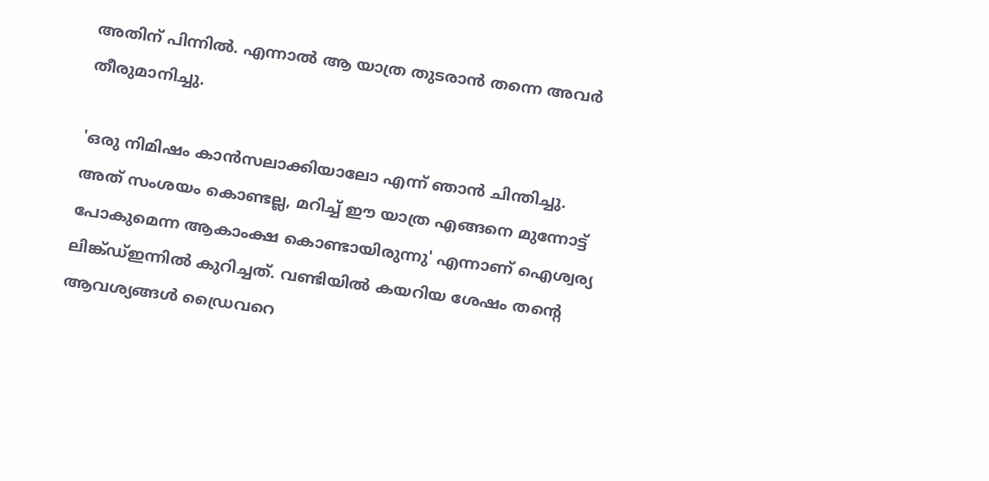അതിന് പിന്നിൽ. എന്നാൽ ആ യാത്ര തുടരാൻ തന്നെ അവർ തീരുമാനിച്ചു.

'ഒരു നിമിഷം കാൻസലാക്കിയാലോ എന്ന് ഞാൻ ചിന്തിച്ചു. അത് സംശയം കൊണ്ടല്ല, മറിച്ച് ഈ യാത്ര എങ്ങനെ മുന്നോട്ട് പോകുമെന്ന ആകാംക്ഷ കൊണ്ടായിരുന്നു' എന്നാണ് ഐശ്വര്യ ലിങ്ക്ഡ്ഇന്നിൽ കുറിച്ചത്. വണ്ടിയിൽ കയറിയ ശേഷം തന്റെ ആവശ്യങ്ങൾ ഡ്രൈവറെ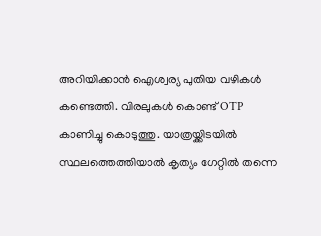അറിയിക്കാൻ ഐശ്വര്യ പുതിയ വഴികൾ കണ്ടെത്തി. വിരലുകൾ കൊണ്ട് OTP കാണിച്ചു കൊടുത്തു. യാത്രയ്ക്കിടയിൽ സ്ഥലത്തെത്തിയാൽ കൃത്യം ഗേറ്റിൽ തന്നെ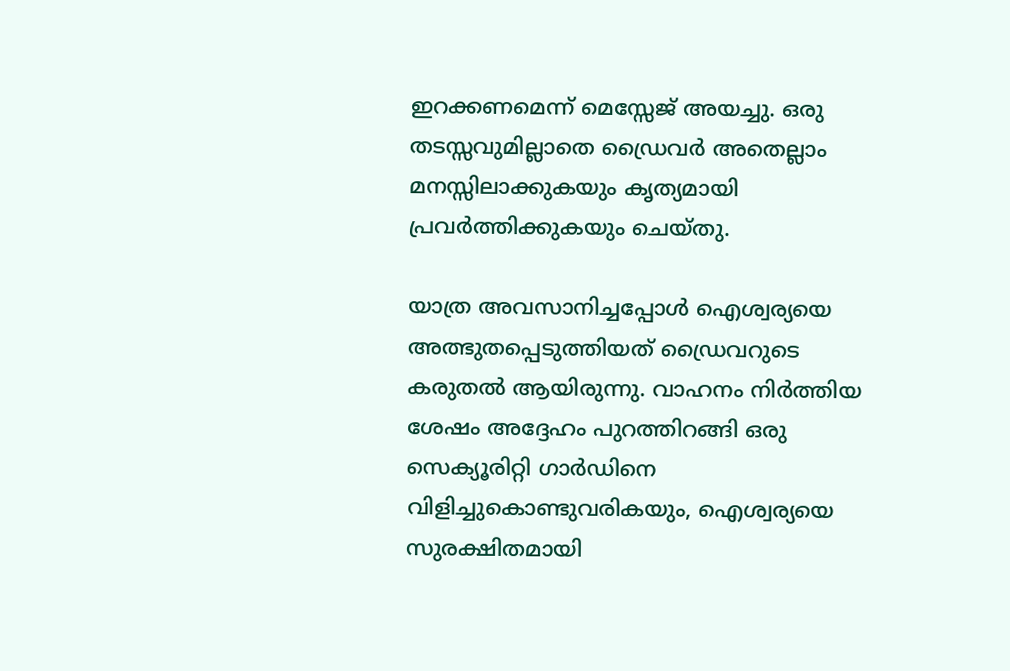ഇറക്കണമെന്ന് മെസ്സേജ് അയച്ചു. ഒരു തടസ്സവുമില്ലാതെ ഡ്രൈവർ അതെല്ലാം മനസ്സിലാക്കുകയും കൃത്യമായി പ്രവർത്തിക്കുകയും ചെയ്തു.

യാത്ര അവസാനിച്ചപ്പോൾ ഐശ്വര്യയെ അത്ഭുതപ്പെടുത്തിയത് ഡ്രൈവറുടെ കരുതൽ ആയിരുന്നു. വാഹനം നിർത്തിയ ശേഷം അദ്ദേഹം പുറത്തിറങ്ങി ഒരു സെക്യൂരിറ്റി ഗാർഡിനെ വിളിച്ചുകൊണ്ടുവരികയും, ഐശ്വര്യയെ സുരക്ഷിതമായി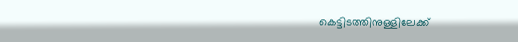കെട്ടിടത്തിനുള്ളിലേക്ക്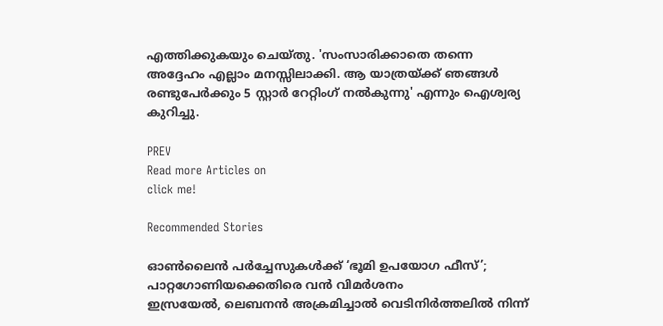എത്തിക്കുകയും ചെയ്തു. 'സംസാരിക്കാതെ തന്നെ അദ്ദേഹം എല്ലാം മനസ്സിലാക്കി. ആ യാത്രയ്ക്ക് ഞങ്ങൾ രണ്ടുപേർക്കും 5 സ്റ്റാർ റേറ്റിംഗ് നൽകുന്നു' എന്നും ഐശ്വര്യ കുറിച്ചു.

PREV
Read more Articles on
click me!

Recommended Stories

ഓൺലൈൻ പർച്ചേസുകൾക്ക് ‘ഭൂമി ഉപയോഗ ഫീസ്’; പാറ്റഗോണിയക്കെതിരെ വൻ വിമര്‍ശനം
ഇസ്രയേൽ, ലെബനൻ അക്രമിച്ചാൽ വെടിനിർത്തലിൽ നിന്ന്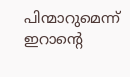പിന്മാറുമെന്ന് ഇറാന്‍റെ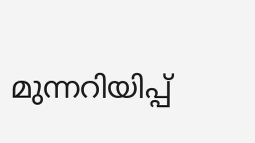മുന്നറിയിപ്പ്